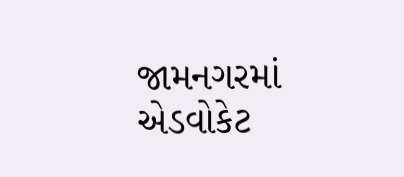જામનગરમાં એડવોકેટ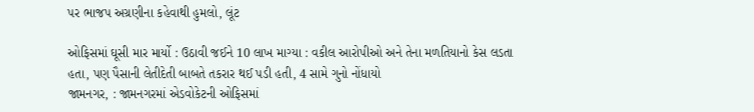પર ભાજપ અગ્રણીના કહેવાથી હુમલો, લૂંટ

ઓફિસમાં ઘૂસી માર માર્યો : ઉઠાવી જઈને 10 લાખ માગ્યા : વકીલ આરોપીઓ અને તેના મળતિયાનો કેસ લડતા હતા, પણ પૈસાની લેતીદેતી બાબતે તકરાર થઈ પડી હતી, 4 સામે ગુનો નોંધાયો
જામનગર, : જામનગરમાં એડવોકેટની ઓફિસમાં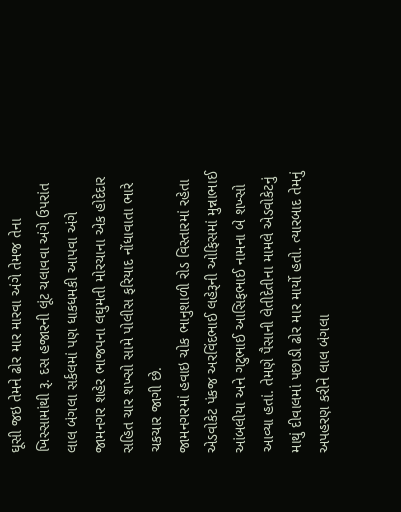ઘૂસી જઇ તેમને ઢોર માર મારવા અંગે તેમજ તેના ખિસ્સામાંથી રૂ. દસ હજારની લૂંટ ચલાવવા અંગે ઉપરાંત લાલ બંગલા સર્કલમાં પણ ધાકધમકી આપવા અંગે જામનગર શહેર ભાજપના લઘુમતી મોરચાના એક હોદેદાર સહિત ચાર શખ્સો સામે પોલીસ ફરિયાદ નોંધાવાતા ભારે ચકચાર જાગી છે.
જામનગરમાં હવાઇ ચોક ભાનુશાળી રોડ વિસ્તારમાં રહેતા એડવોકેટ પંકજ અરવિંદભાઈ લહેરૂની ઓફિસમાં મુન્નાભાઈ આંબલીયા અને ગટુભાઈ આસિફભાઈ નામના બે શખ્સો આવ્યા હતાં. તેમણે પૈસાની લેતીદેતીના મામલે એડવોકેટનું માથું દીવાલમાં પછાડી ઢોર માર માર્યો હતો. ત્યારબાદ તેમનું અપહરણ કરીને લાલ બંગલા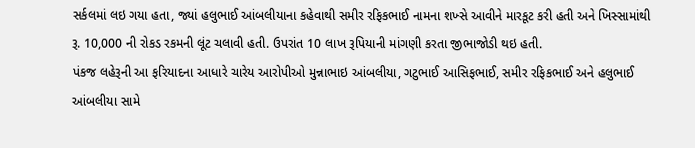સર્કલમાં લઇ ગયા હતા, જ્યાં હલુભાઈ આંબલીયાના કહેવાથી સમીર રફિકભાઈ નામના શખ્સે આવીને મારકૂટ કરી હતી અને ખિસ્સામાંથી રૂ. 10,000 ની રોકડ રકમની લૂંટ ચલાવી હતી. ઉપરાંત 10 લાખ રૂપિયાની માંગણી કરતા જીભાજોડી થઇ હતી.
પંકજ લહેરૂની આ ફરિયાદના આધારે ચારેય આરોપીઓ મુન્નાભાઇ આંબલીયા, ગટુભાઈ આસિફભાઈ, સમીર રફિકભાઈ અને હલુભાઈ આંબલીયા સામે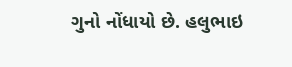ગુનો નોંધાયો છે. હલુભાઇ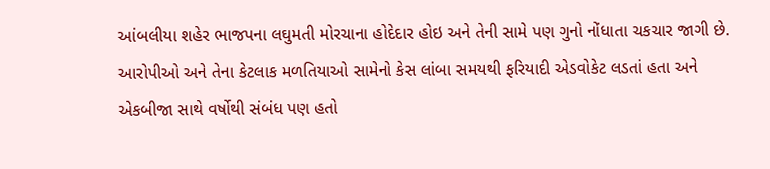આંબલીયા શહેર ભાજપના લઘુમતી મોરચાના હોદેદાર હોઇ અને તેની સામે પણ ગુનો નોંધાતા ચકચાર જાગી છે.
આરોપીઓ અને તેના કેટલાક મળતિયાઓ સામેનો કેસ લાંબા સમયથી ફરિયાદી એડવોકેટ લડતાં હતા અને એકબીજા સાથે વર્ષોથી સંબંધ પણ હતો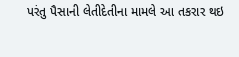પરંતુ પૈસાની લેતીદેતીના મામલે આ તકરાર થઇ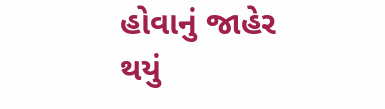હોવાનું જાહેર થયું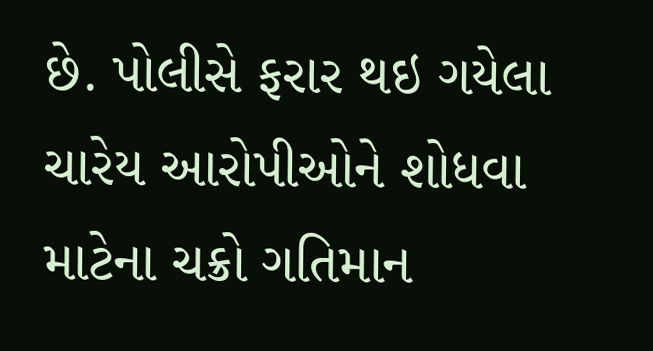છે. પોલીસે ફરાર થઇ ગયેલા ચારેય આરોપીઓને શોધવા માટેના ચક્રો ગતિમાન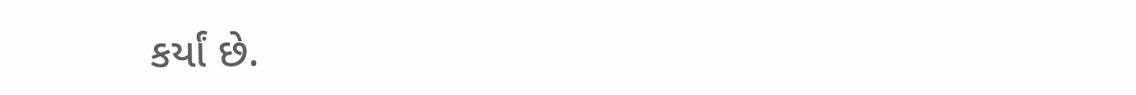કર્યાં છે.